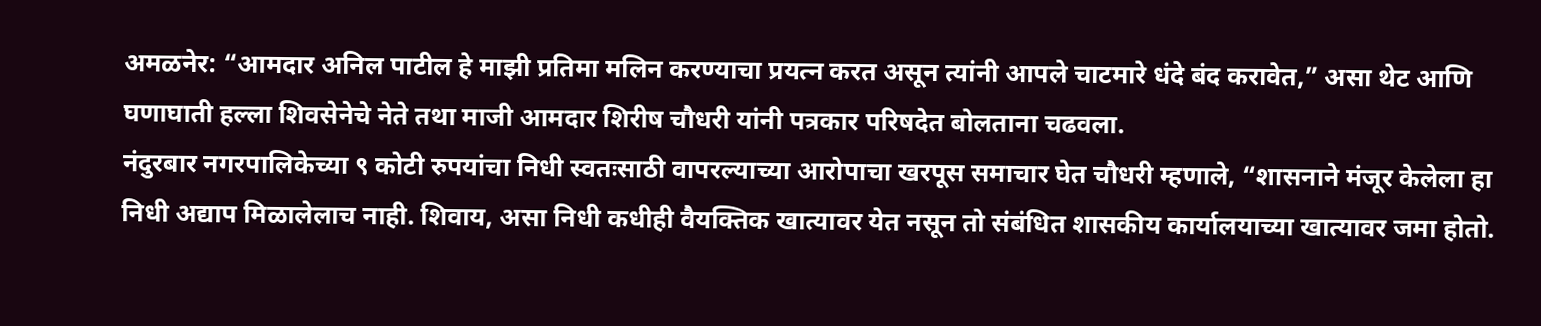अमळनेर: “आमदार अनिल पाटील हे माझी प्रतिमा मलिन करण्याचा प्रयत्न करत असून त्यांनी आपले चाटमारे धंदे बंद करावेत,” असा थेट आणि घणाघाती हल्ला शिवसेनेचे नेते तथा माजी आमदार शिरीष चौधरी यांनी पत्रकार परिषदेत बोलताना चढवला.
नंदुरबार नगरपालिकेच्या ९ कोटी रुपयांचा निधी स्वतःसाठी वापरल्याच्या आरोपाचा खरपूस समाचार घेत चौधरी म्हणाले, “शासनाने मंजूर केलेला हा निधी अद्याप मिळालेलाच नाही. शिवाय, असा निधी कधीही वैयक्तिक खात्यावर येत नसून तो संबंधित शासकीय कार्यालयाच्या खात्यावर जमा होतो.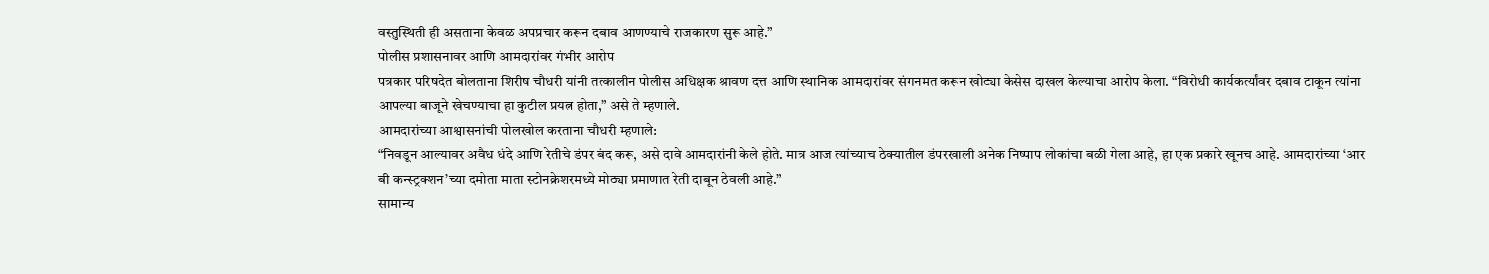वस्तुस्थिती ही असताना केवळ अपप्रचार करून दबाव आणण्याचे राजकारण सुरू आहे.”
पोलीस प्रशासनावर आणि आमदारांवर गंभीर आरोप
पत्रकार परिषदेत बोलताना शिरीष चौधरी यांनी तत्कालीन पोलीस अधिक्षक श्रावण दत्त आणि स्थानिक आमदारांवर संगनमत करून खोट्या केसेस दाखल केल्याचा आरोप केला. “विरोधी कार्यकर्त्यांवर दबाव टाकून त्यांना आपल्या बाजूने खेचण्याचा हा कुटील प्रयत्न होता,” असे ते म्हणाले.
आमदारांच्या आश्वासनांची पोलखोल करताना चौधरी म्हणाले:
“निवडून आल्यावर अवैध धंदे आणि रेतीचे डंपर बंद करू, असे दावे आमदारांनी केले होते. मात्र आज त्यांच्याच ठेक्यातील डंपरखाली अनेक निष्पाप लोकांचा बळी गेला आहे, हा एक प्रकारे खूनच आहे. आमदारांच्या ‘आर बी कन्स्ट्रक्शन’च्या दमोता माता स्टोनक्रेशरमध्ये मोठ्या प्रमाणात रेती दाबून ठेवली आहे.”
सामान्य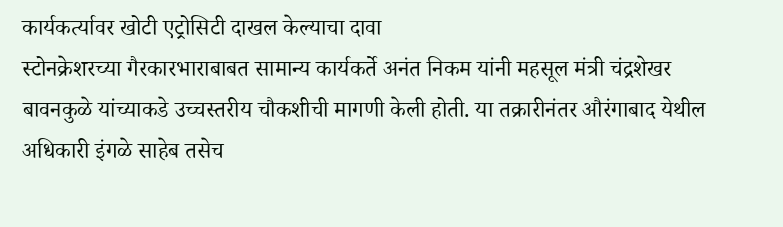कार्यकर्त्यावर खोटी एट्रोसिटी दाखल केल्याचा दावा
स्टोनक्रेशरच्या गैरकारभाराबाबत सामान्य कार्यकर्ते अनंत निकम यांनी महसूल मंत्री चंद्रशेखर बावनकुळे यांच्याकडे उच्चस्तरीय चौकशीची मागणी केली होती. या तक्रारीनंतर औरंगाबाद येथील अधिकारी इंगळे साहेब तसेच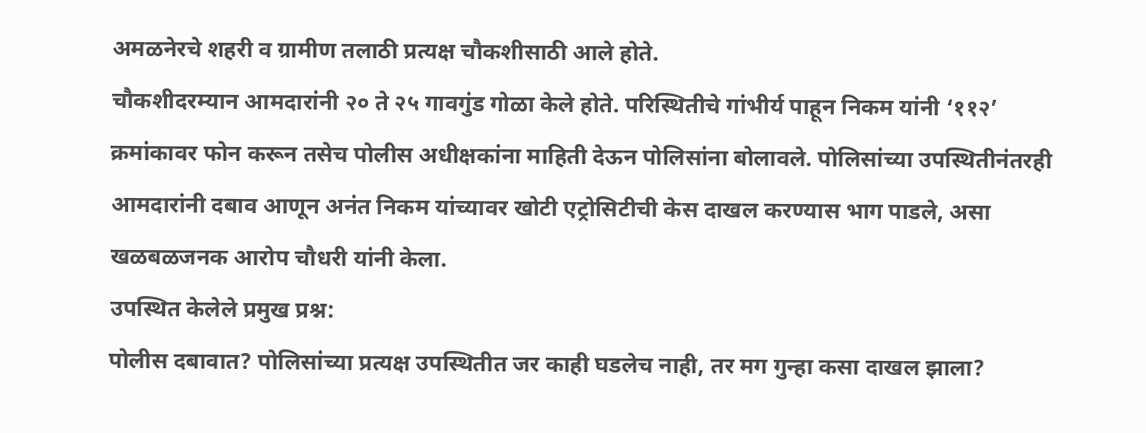अमळनेरचे शहरी व ग्रामीण तलाठी प्रत्यक्ष चौकशीसाठी आले होते.
चौकशीदरम्यान आमदारांनी २० ते २५ गावगुंड गोळा केले होते. परिस्थितीचे गांभीर्य पाहून निकम यांनी ‘११२’ क्रमांकावर फोन करून तसेच पोलीस अधीक्षकांना माहिती देऊन पोलिसांना बोलावले. पोलिसांच्या उपस्थितीनंतरही आमदारांनी दबाव आणून अनंत निकम यांच्यावर खोटी एट्रोसिटीची केस दाखल करण्यास भाग पाडले, असा खळबळजनक आरोप चौधरी यांनी केला.
उपस्थित केलेले प्रमुख प्रश्न:
पोलीस दबावात? पोलिसांच्या प्रत्यक्ष उपस्थितीत जर काही घडलेच नाही, तर मग गुन्हा कसा दाखल झाला?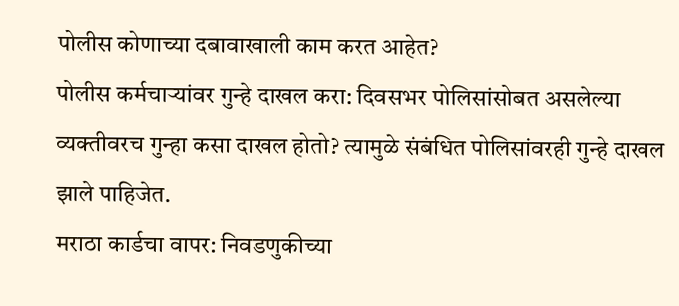पोलीस कोणाच्या दबावाखाली काम करत आहेत?
पोलीस कर्मचाऱ्यांवर गुन्हे दाखल करा: दिवसभर पोलिसांसोबत असलेल्या व्यक्तीवरच गुन्हा कसा दाखल होतो? त्यामुळे संबंधित पोलिसांवरही गुन्हे दाखल झाले पाहिजेत.
मराठा कार्डचा वापर: निवडणुकीच्या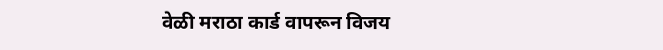वेळी मराठा कार्ड वापरून विजय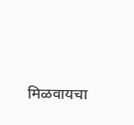मिळवायचा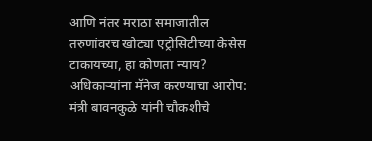आणि नंतर मराठा समाजातील तरुणांवरच खोट्या एट्रोसिटीच्या केसेस टाकायच्या, हा कोणता न्याय?
अधिकाऱ्यांना मॅनेज करण्याचा आरोप: मंत्री बावनकुळे यांनी चौकशीचे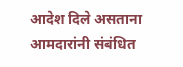आदेश दिले असताना आमदारांनी संबंधित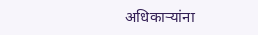अधिकाऱ्यांना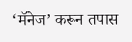‘मॅनेज’ करून तपास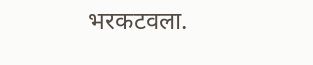भरकटवला.